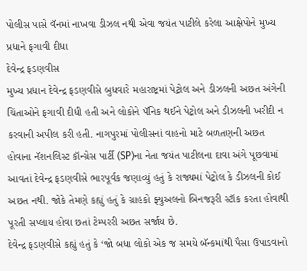પોલીસ પાસે વૅનમાં નાખવા ડીઝલ નથી એવા જયંત પાટીલે કરેલા આક્ષેપોને મુખ્ય પ્રધાને ફગાવી દીધા
દેવેન્દ્ર ફડણવીસ
મુખ્ય પ્રધાન દેવેન્દ્ર ફડણવીસે બુધવારે મહારાષ્ટ્રમાં પેટ્રોલ અને ડીઝલની અછત અંગેની ચિંતાઓને ફગાવી દીધી હતી અને લોકોને પૅનિક થઈને પેટ્રોલ અને ડીઝલની ખરીદી ન કરવાની અપીલ કરી હતી. નાગપુરમાં પોલીસનાં વાહનો માટે બળતણની અછત હોવાના નૅશનલિસ્ટ કૉન્ગ્રેસ પાર્ટી (SP)ના નેતા જયંત પાટીલના દાવા અંગે પૂછવામાં આવતાં દેવેન્દ્ર ફડણવીસે ભારપૂર્વક જણાવ્યું હતું કે રાજ્યમાં પેટ્રોલ કે ડીઝલની કોઈ અછત નથી. જોકે તેમણે કહ્યું હતું કે ગ્રાહકો ફ્યુઅલનો બિનજરૂરી સ્ટૉક કરતા હોવાથી પૂરતી સપ્લાય હોવા છતાં ટેમ્પરરી અછત સર્જાય છે.
દેવેન્દ્ર ફડણવીસે કહ્યું હતું કે ‘જો બધા લોકો એક જ સમયે બૅન્કમાંથી પૈસા ઉપાડવાનો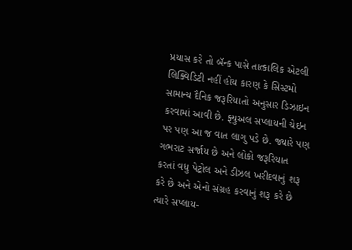પ્રયાસ કરે તો બૅન્ક પાસે તાત્કાલિક એટલી લિક્વિડિટી નહીં હોય કારણ કે સિસ્ટમો સામાન્ય દૈનિક જરૂરિયાતો અનુસાર ડિઝાઇન કરવામાં આવી છે. ફ્યુઅલ સપ્લાયની ચેઇન પર પણ આ જ વાત લાગુ પડે છે. જ્યારે પણ ગભરાટ સર્જાય છે અને લોકો જરૂરિયાત કરતાં વધુ પેટ્રોલ અને ડીઝલ ખરીદવાનું શરૂ કરે છે અને એનો સંગ્રહ કરવાનું શરૂ કરે છે ત્યારે સપ્લાય-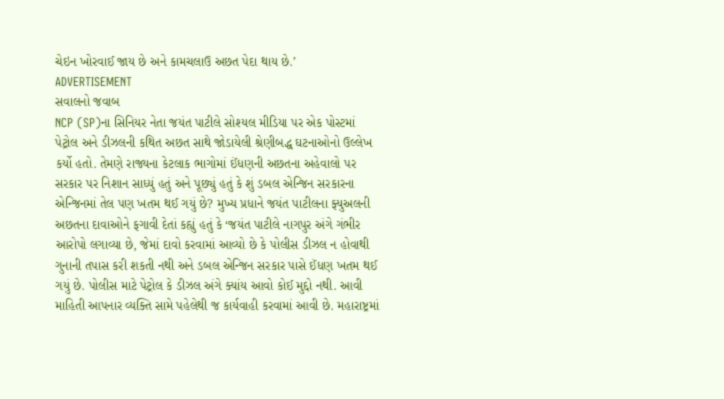ચેઇન ખોરવાઈ જાય છે અને કામચલાઉ અછત પેદા થાય છે.’
ADVERTISEMENT
સવાલનો જવાબ
NCP (SP)ના સિનિયર નેતા જયંત પાટીલે સોશ્યલ મીડિયા પર એક પોસ્ટમાં પેટ્રોલ અને ડીઝલની કથિત અછત સાથે જોડાયેલી શ્રેણીબદ્ધ ઘટનાઓનો ઉલ્લેખ કર્યો હતો. તેમણે રાજ્યના કેટલાક ભાગોમાં ઈંધણની અછતના અહેવાલો પર સરકાર પર નિશાન સાધ્યું હતું અને પૂછ્યું હતું કે શું ડબલ એન્જિન સરકારના એન્જિનમાં તેલ પણ ખતમ થઈ ગયું છે? મુખ્ય પ્રધાને જયંત પાટીલના ફ્યુઅલની અછતના દાવાઓને ફગાવી દેતાં કહ્યું હતું કે ‘જયંત પાટીલે નાગપુર અંગે ગંભીર આરોપો લગાવ્યા છે, જેમાં દાવો કરવામાં આવ્યો છે કે પોલીસ ડીઝલ ન હોવાથી ગુનાની તપાસ કરી શકતી નથી અને ડબલ એન્જિન સરકાર પાસે ઈંધણ ખતમ થઈ ગયું છે. પોલીસ માટે પેટ્રોલ કે ડીઝલ અંગે ક્યાંય આવો કોઈ મુદ્દો નથી. આવી માહિતી આપનાર વ્યક્તિ સામે પહેલેથી જ કાર્યવાહી કરવામાં આવી છે. મહારાષ્ટ્રમાં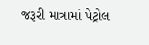જરૂરી માત્રામાં પેટ્રોલ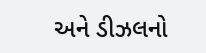અને ડીઝલનો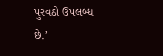પુરવઠો ઉપલબ્ધ છે.’